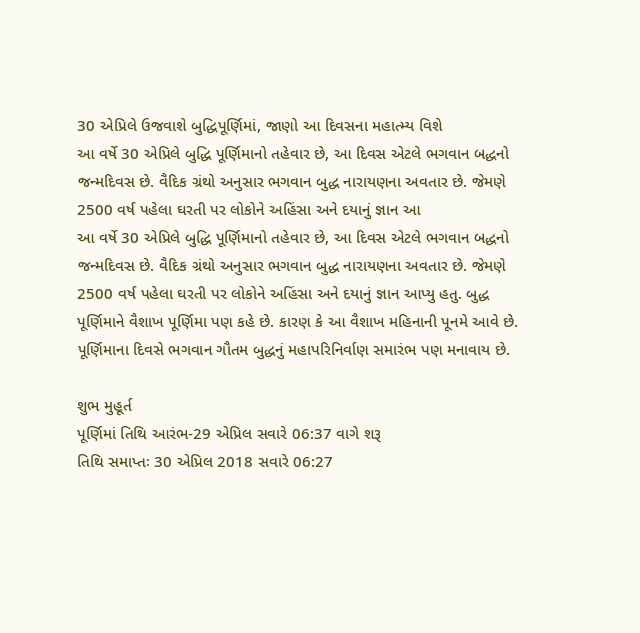30 એપ્રિલે ઉજવાશે બુદ્ધિપૂર્ણિમાં, જાણો આ દિવસના મહાત્મ્ય વિશે
આ વર્ષે 30 એપ્રિલે બુદ્ધિ પૂર્ણિમાનો તહેવાર છે, આ દિવસ એટલે ભગવાન બદ્ધનો જન્મદિવસ છે. વૈદિક ગ્રંથો અનુસાર ભગવાન બુદ્ધ નારાયણના અવતાર છે. જેમણે 2500 વર્ષ પહેલા ઘરતી પર લોકોને અહિંસા અને દયાનું જ્ઞાન આ
આ વર્ષે 30 એપ્રિલે બુદ્ધિ પૂર્ણિમાનો તહેવાર છે, આ દિવસ એટલે ભગવાન બદ્ધનો જન્મદિવસ છે. વૈદિક ગ્રંથો અનુસાર ભગવાન બુદ્ધ નારાયણના અવતાર છે. જેમણે 2500 વર્ષ પહેલા ઘરતી પર લોકોને અહિંસા અને દયાનું જ્ઞાન આપ્યુ હતુ. બુદ્ધ પૂર્ણિમાને વૈશાખ પૂર્ણિમા પણ કહે છે. કારણ કે આ વૈશાખ મહિનાની પૂનમે આવે છે. પૂર્ણિમાના દિવસે ભગવાન ગૌતમ બુદ્ધનું મહાપરિનિર્વાણ સમારંભ પણ મનાવાય છે.

શુભ મુહૂર્ત
પૂર્ણિમાં તિથિ આરંભ-29 એપ્રિલ સવારે 06:37 વાગે શરૂ
તિથિ સમાપ્તઃ 30 એપ્રિલ 2018 સવારે 06:27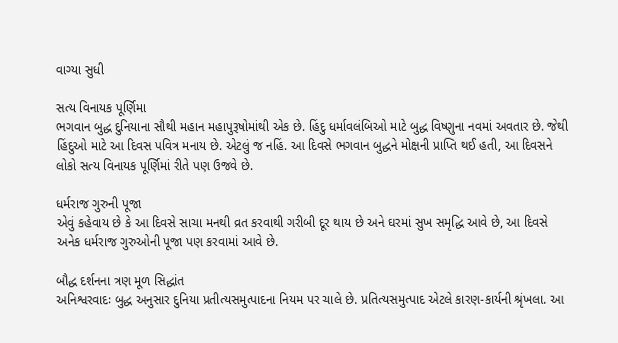વાગ્યા સુધી

સત્ય વિનાયક પૂર્ણિમા
ભગવાન બુદ્ધ દુનિયાના સૌથી મહાન મહાપુરૂષોમાંથી એક છે. હિંદુ ધર્માવલંબિઓ માટે બુદ્ધ વિષ્ણુના નવમાં અવતાર છે. જેથી હિંદુઓ માટે આ દિવસ પવિત્ર મનાય છે. એટલું જ નહિં. આ દિવસે ભગવાન બુદ્ધને મોક્ષની પ્રાપ્તિ થઈ હતી, આ દિવસને લોકો સત્ય વિનાયક પૂર્ણિમાં રીતે પણ ઉજવે છે.

ધર્મરાજ ગુરુની પૂજા
એવું કહેવાય છે કે આ દિવસે સાચા મનથી વ્રત કરવાથી ગરીબી દૂર થાય છે અને ઘરમાં સુખ સમૃદ્ધિ આવે છે, આ દિવસે અનેક ધર્મરાજ ગુરુઓની પૂજા પણ કરવામાં આવે છે.

બૌદ્ધ દર્શનના ત્રણ મૂળ સિદ્ધાંત
અનિશ્વરવાદઃ બુદ્ધ અનુસાર દુનિયા પ્રતીત્યસમુત્પાદના નિયમ પર ચાલે છે. પ્રતિત્યસમુત્પાદ એટલે કારણ-કાર્યની શ્રૃંખલા. આ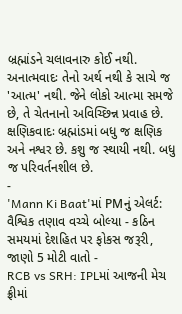બ્રહ્માંડને ચલાવનારુ કોઈ નથી.
અનાત્મવાદઃ તેનો અર્થ નથી કે સાચે જ 'આત્મ' નથી. જેને લોકો આત્મા સમજે છે, તે ચેતનાનો અવિચ્છિન્ન પ્રવાહ છે.
ક્ષણિકવાદઃ બ્રહ્માંડમાં બધુ જ ક્ષણિક અને નશ્વર છે. કશુ જ સ્થાયી નથી. બધુ જ પરિવર્તનશીલ છે.
-
'Mann Ki Baat'માં PMનું એલર્ટ: વૈશ્વિક તણાવ વચ્ચે બોલ્યા - કઠિન સમયમાં દેશહિત પર ફોકસ જરૂરી, જાણો 5 મોટી વાતો -
RCB vs SRH: IPLમાં આજની મેચ ફ્રીમાં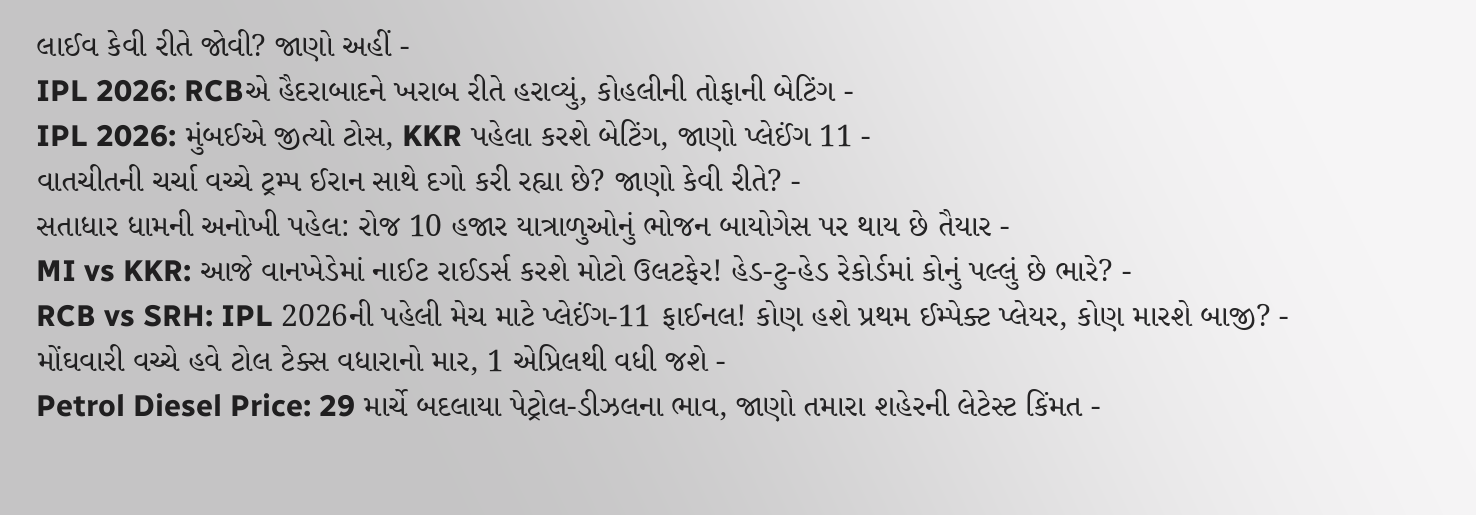લાઈવ કેવી રીતે જોવી? જાણો અહીં -
IPL 2026: RCBએ હૈદરાબાદને ખરાબ રીતે હરાવ્યું, કોહલીની તોફાની બેટિંગ -
IPL 2026: મુંબઈએ જીત્યો ટોસ, KKR પહેલા કરશે બેટિંગ, જાણો પ્લેઈંગ 11 -
વાતચીતની ચર્ચા વચ્ચે ટ્રમ્પ ઈરાન સાથે દગો કરી રહ્યા છે? જાણો કેવી રીતે? -
સતાધાર ધામની અનોખી પહેલ: રોજ 10 હજાર યાત્રાળુઓનું ભોજન બાયોગેસ પર થાય છે તૈયાર -
MI vs KKR: આજે વાનખેડેમાં નાઈટ રાઈડર્સ કરશે મોટો ઉલટફેર! હેડ-ટુ-હેડ રેકોર્ડમાં કોનું પલ્લું છે ભારે? -
RCB vs SRH: IPL 2026ની પહેલી મેચ માટે પ્લેઈંગ-11 ફાઈનલ! કોણ હશે પ્રથમ ઈમ્પેક્ટ પ્લેયર, કોણ મારશે બાજી? -
મોંઘવારી વચ્ચે હવે ટોલ ટેક્સ વધારાનો માર, 1 એપ્રિલથી વધી જશે -
Petrol Diesel Price: 29 માર્ચે બદલાયા પેટ્રોલ-ડીઝલના ભાવ, જાણો તમારા શહેરની લેટેસ્ટ કિંમત -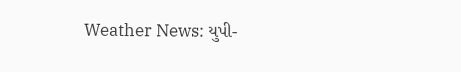Weather News: યુપી-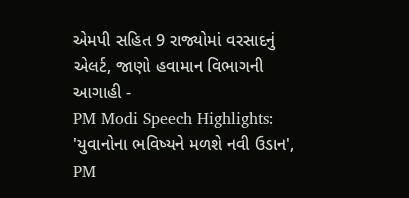એમપી સહિત 9 રાજ્યોમાં વરસાદનું એલર્ટ, જાણો હવામાન વિભાગની આગાહી -
PM Modi Speech Highlights: 'યુવાનોના ભવિષ્યને મળશે નવી ઉડાન', PM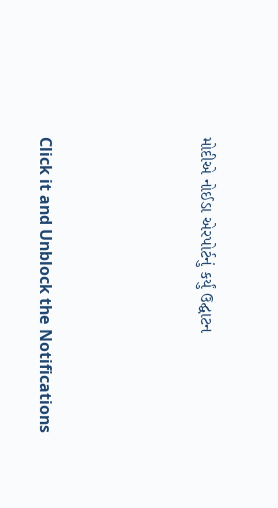મોદીએ નોઈડા એરપોર્ટનું કર્યું ઉદ્ઘાટન






Click it and Unblock the Notifications